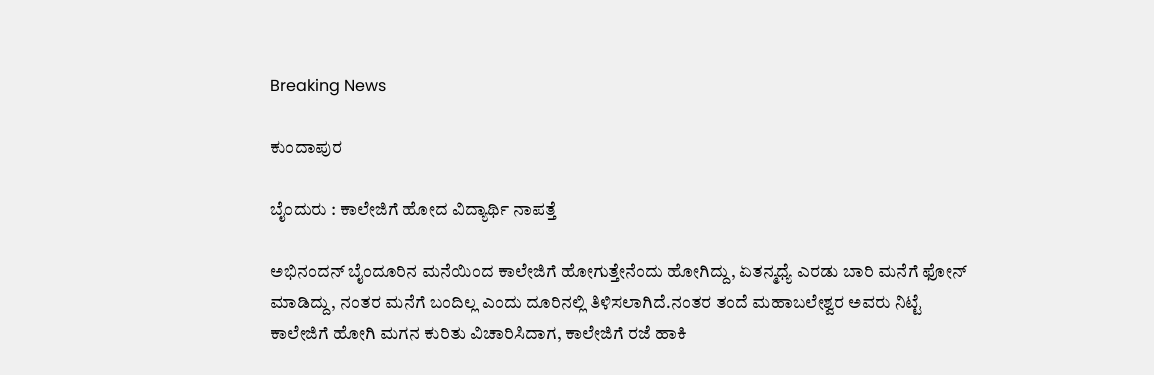Breaking News

ಕುಂದಾಪುರ

ಬೈಂದುರು : ಕಾಲೇಜಿಗೆ ಹೋದ ವಿದ್ಯಾರ್ಥಿ ನಾಪತ್ತೆ

ಅಭಿನಂದನ್‌ ಬೈಂದೂರಿನ ಮನೆಯಿಂದ ಕಾಲೇಜಿಗೆ ಹೋಗುತ್ತೇನೆಂದು ಹೋಗಿದ್ದು, ಏತನ್ಮಧ್ಯೆ ಎರಡು ಬಾರಿ ಮನೆಗೆ ಫೋನ್‌ ಮಾಡಿದ್ದು, ನಂತರ ಮನೆಗೆ ಬಂದಿಲ್ಲ ಎಂದು ದೂರಿನಲ್ಲಿ ತಿಳಿಸಲಾಗಿದೆ.ನಂತರ ತಂದೆ ಮಹಾಬಲೇಶ್ವರ ಅವರು ನಿಟ್ಟೆ ಕಾಲೇಜಿಗೆ ಹೋಗಿ ಮಗನ ಕುರಿತು ವಿಚಾರಿಸಿದಾಗ, ಕಾಲೇಜಿಗೆ ರಜೆ ಹಾಕಿ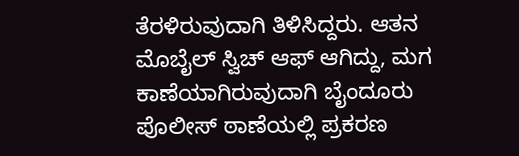ತೆರಳಿರುವುದಾಗಿ ತಿಳಿಸಿದ್ದರು. ಆತನ ಮೊಬೈಲ್‌ ಸ್ವಿಚ್‌ ಆಫ್‌ ಆಗಿದ್ದು, ಮಗ ಕಾಣೆಯಾಗಿರುವುದಾಗಿ ಬೈಂದೂರು ಪೊಲೀಸ್‌ ಠಾಣೆಯಲ್ಲಿ ಪ್ರಕರಣ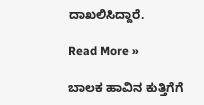ದಾಖಲಿಸಿದ್ದಾರೆ.

Read More »

ಬಾಲಕ ಹಾವಿನ ಕುತ್ತಿಗೆಗೆ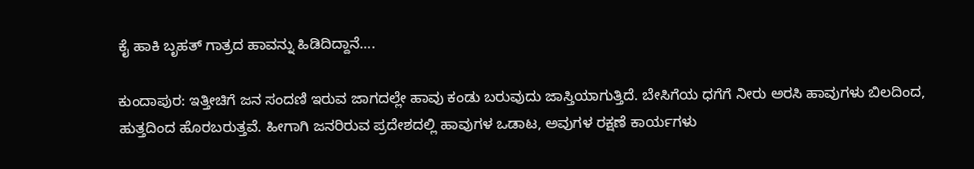ಕೈ ಹಾಕಿ ಬೃಹತ್‌ ಗಾತ್ರದ ಹಾವನ್ನು ಹಿಡಿದಿದ್ದಾನೆ….

ಕುಂದಾಪುರ: ಇತ್ತೀಚಿಗೆ ಜನ ಸಂದಣಿ ಇರುವ ಜಾಗದಲ್ಲೇ ಹಾವು ಕಂಡು ಬರುವುದು ಜಾಸ್ತಿಯಾಗುತ್ತಿದೆ. ಬೇಸಿಗೆಯ ಧಗೆಗೆ ನೀರು ಅರಸಿ ಹಾವುಗಳು ಬಿಲದಿಂದ, ಹುತ್ತದಿಂದ ಹೊರಬರುತ್ತವೆ. ಹೀಗಾಗಿ ಜನರಿರುವ ಪ್ರದೇಶದಲ್ಲಿ ಹಾವುಗಳ ಒಡಾಟ, ಅವುಗಳ ರಕ್ಷಣೆ ಕಾರ್ಯಗಳು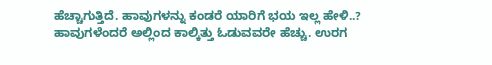ಹೆಚ್ಚಾಗುತ್ತಿದೆ. ಹಾವುಗಳನ್ನು ಕಂಡರೆ ಯಾರಿಗೆ ಭಯ ಇಲ್ಲ ಹೇಳಿ..? ಹಾವುಗಳೆಂದರೆ ಅಲ್ಲಿಂದ ಕಾಲ್ಕಿತ್ತು ಓಡುವವರೇ ಹೆಚ್ಚು. ಉರಗ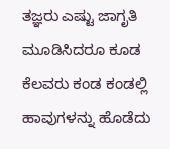ತಜ್ಞರು ಎಷ್ಟು ಜಾಗೃತಿ ಮೂಡಿಸಿದರೂ ಕೂಡ ಕೆಲವರು ಕಂಡ ಕಂಡಲ್ಲಿ ಹಾವುಗಳನ್ನು ಹೊಡೆದು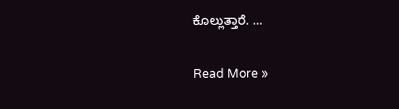ಕೊಲ್ಲುತ್ತಾರೆ. …

Read More »